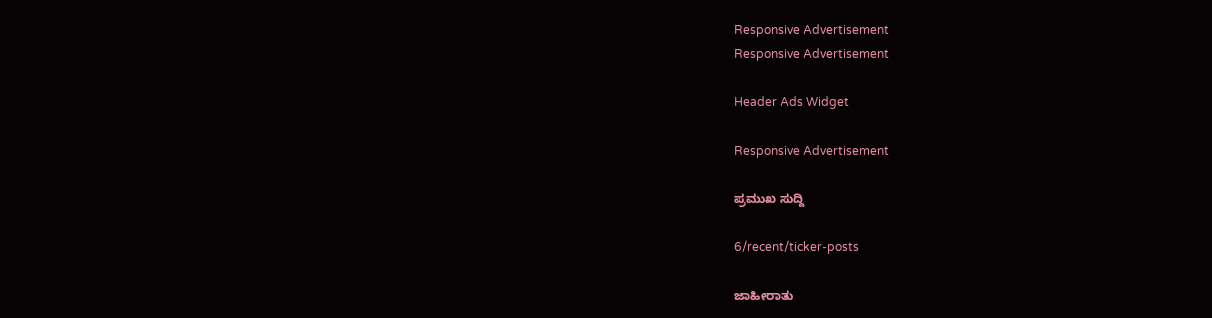Responsive Advertisement
Responsive Advertisement

Header Ads Widget

Responsive Advertisement

ಪ್ರಮುಖ ಸುದ್ದಿ

6/recent/ticker-posts

ಜಾಹೀರಾತು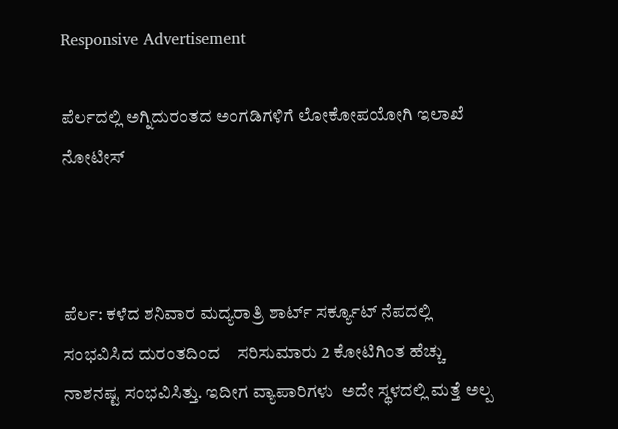Responsive Advertisement

ಪೆರ್ಲದಲ್ಲಿ ಅಗ್ನಿದುರಂತದ ಅಂಗಡಿಗಳಿಗೆ ಲೋಕೋಪಯೋಗಿ ಇಲಾಖೆ ನೋಟೀಸ್



ಪೆರ್ಲ: ಕಳೆದ ಶನಿವಾರ ಮದ್ಯರಾತ್ರಿ ಶಾರ್ಟ್ ಸರ್ಕ್ಯೂಟ್ ನೆಪದಲ್ಲಿ ಸಂಭವಿಸಿದ ದುರಂತದಿಂದ    ಸರಿಸುಮಾರು 2 ಕೋಟಿಗಿಂತ ಹೆಚ್ಚು ನಾಶನಷ್ಟ ಸಂಭವಿಸಿತ್ತು. ಇದೀಗ ವ್ಯಾಪಾರಿಗಳು  ಅದೇ ಸ್ಥಳದಲ್ಲಿ ಮತ್ತೆ ಅಲ್ಪ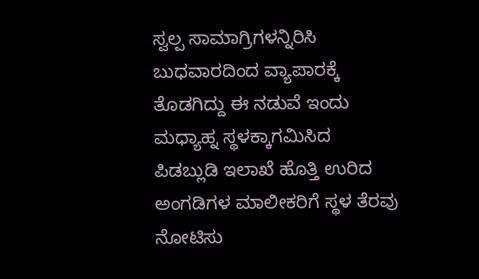ಸ್ವಲ್ಪ ಸಾಮಾಗ್ರಿಗಳನ್ನಿರಿಸಿ ಬುಧವಾರದಿಂದ ವ್ಯಾಪಾರಕ್ಕೆ ತೊಡಗಿದ್ದು ಈ ನಡುವೆ ಇಂದು ಮಧ್ಯಾಹ್ನ ಸ್ಥಳಕ್ಕಾಗಮಿಸಿದ ಪಿಡಬ್ಲುಡಿ ಇಲಾಖೆ ಹೊತ್ತಿ ಉರಿದ ಅಂಗಡಿಗಳ ಮಾಲೀಕರಿಗೆ ಸ್ಥಳ ತೆರವು ನೋಟಿಸು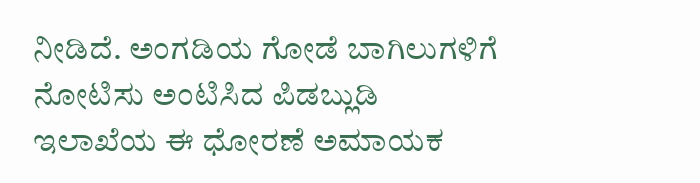ನೀಡಿದೆ. ಅಂಗಡಿಯ ಗೋಡೆ ಬಾಗಿಲುಗಳಿಗೆ ನೋಟಿಸು ಅಂಟಿಸಿದ ಪಿಡಬ್ಲುಡಿ ಇಲಾಖೆಯ ಈ ಧೋರಣೆ ಅಮಾಯಕ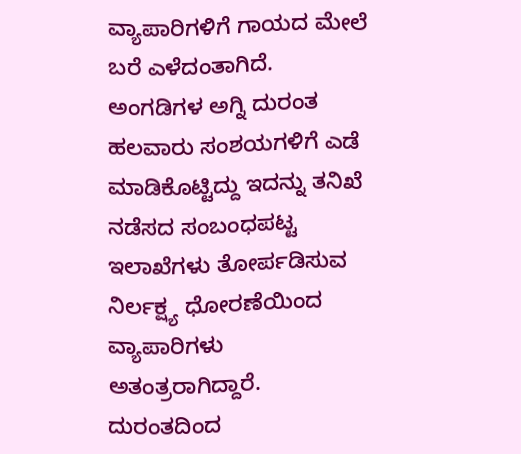ವ್ಯಾಪಾರಿಗಳಿಗೆ ಗಾಯದ ಮೇಲೆ ಬರೆ ಎಳೆದಂತಾಗಿದೆ. ಅಂಗಡಿಗಳ ಅಗ್ನಿ ದುರಂತ ಹಲವಾರು ಸಂಶಯಗಳಿಗೆ ಎಡೆ ಮಾಡಿ‌ಕೊಟ್ಟಿದ್ದು ಇದನ್ನು ತನಿಖೆ ನಡೆಸದ ಸಂಬಂಧಪಟ್ಟ ಇಲಾಖೆಗಳು ತೋರ್ಪಡಿಸುವ ನಿರ್ಲಕ್ಷ್ಯ ಧೋರಣೆಯಿಂದ ವ್ಯಾಪಾರಿಗಳು ಅತಂತ್ರರಾಗಿದ್ದಾರೆ.  ದುರಂತದಿಂದ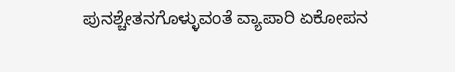ಪುನಶ್ಚೇತನಗೊಳ್ಳುವಂತೆ ವ್ಯಾಪಾರಿ ಏಕೋಪನ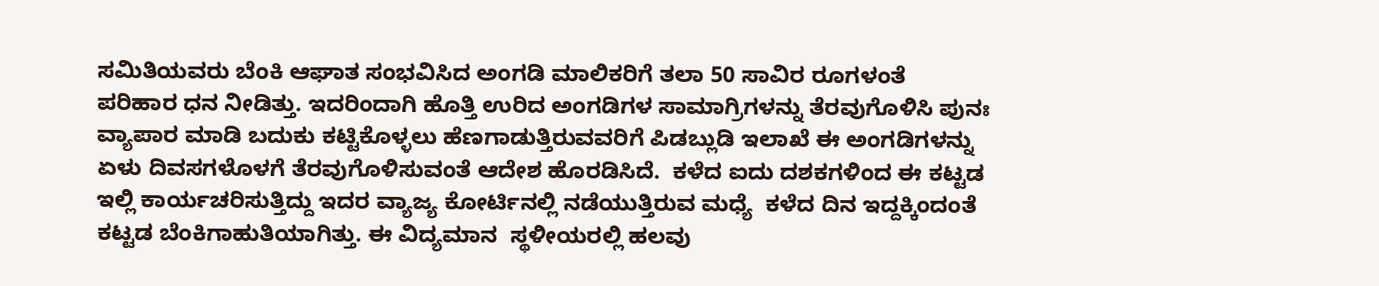ಸಮಿತಿಯವರು ಬೆಂಕಿ ಆಘಾತ ಸಂಭವಿಸಿದ ಅಂಗಡಿ ಮಾಲಿಕರಿಗೆ ತಲಾ 50 ಸಾವಿರ ರೂಗಳಂತೆ ಪರಿಹಾರ ಧನ ನೀಡಿತ್ತು. ಇದರಿಂದಾಗಿ ಹೊತ್ತಿ ಉರಿದ ಅಂಗಡಿಗಳ ಸಾಮಾಗ್ರಿಗಳನ್ನು ತೆರವುಗೊಳಿಸಿ ಪುನಃ ವ್ಯಾಪಾರ ಮಾಡಿ ಬದುಕು ಕಟ್ಟಿಕೊಳ್ಳಲು ಹೆಣಗಾಡುತ್ತಿರುವವರಿಗೆ ಪಿಡಬ್ಲುಡಿ ಇಲಾಖೆ ಈ ಅಂಗಡಿಗಳನ್ನು ಏಳು ದಿವಸಗಳೊಳಗೆ ತೆರವುಗೊಳಿಸುವಂತೆ ಆದೇಶ ಹೊರಡಿಸಿದೆ.  ಕಳೆದ ಐದು ದಶಕಗಳಿಂದ ಈ ಕಟ್ಟಡ ಇಲ್ಲಿ ಕಾರ್ಯಚರಿಸುತ್ತಿದ್ದು ಇದರ ವ್ಯಾಜ್ಯ ಕೋರ್ಟಿ‌ನಲ್ಲಿ ನಡೆಯುತ್ತಿರುವ ಮಧ್ಯೆ  ಕಳೆದ ದಿನ ಇದ್ದಕ್ಕಿಂದಂತೆ ಕಟ್ಟಡ ಬೆಂಕಿಗಾಹುತಿಯಾಗಿತ್ತು. ಈ ವಿದ್ಯಮಾನ  ಸ್ಥಳೀಯರಲ್ಲಿ ಹಲವು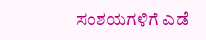ಸಂಶಯಗಳಿಗೆ ಎಡೆ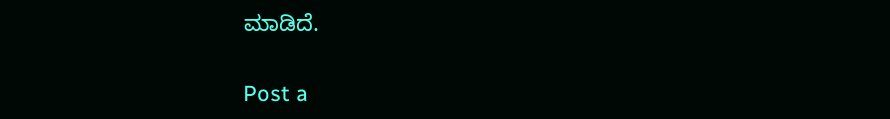ಮಾಡಿದೆ.

Post a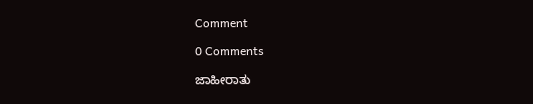Comment

0 Comments

ಜಾಹೀರಾತು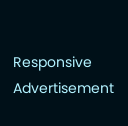Responsive Advertisement